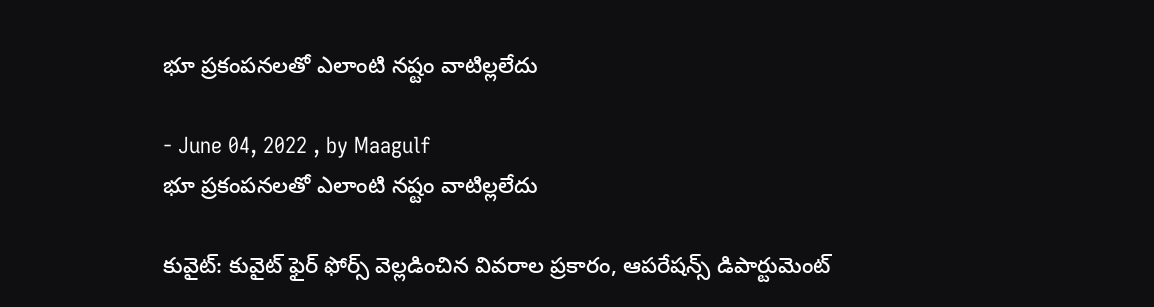భూ ప్రకంపనలతో ఎలాంటి నష్టం వాటిల్లలేదు

- June 04, 2022 , by Maagulf
భూ ప్రకంపనలతో ఎలాంటి నష్టం వాటిల్లలేదు

కువైట్: కువైట్ ఫైర్ ఫోర్స్ వెల్లడించిన వివరాల ప్రకారం, ఆపరేషన్స్ డిపార్టుమెంట్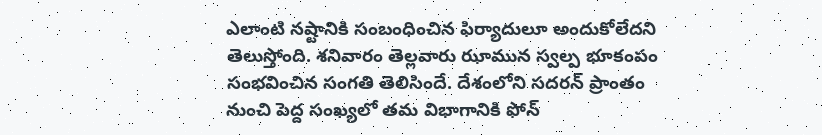ఎలాంటి నష్టానికి సంబంధించిన ఫిర్యాదులూ అందుకోలేదని తెలుస్తోంది. శనివారం తెల్లవారు ఝామున స్వల్ప భూకంపం సంభవించిన సంగతి తెలిసిందే. దేశంలోని సదరన్ ప్రాంతం నుంచి పెద్ద సంఖ్యలో తమ విభాగానికి ఫోన్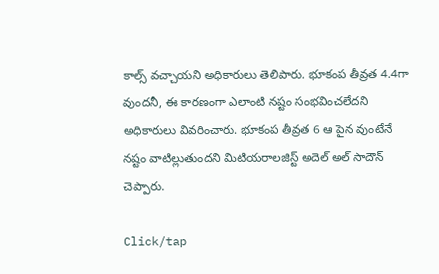కాల్స్ వచ్చాయని అధికారులు తెలిపారు. భూకంప తీవ్రత 4.4గా వుందనీ, ఈ కారణంగా ఎలాంటి నష్టం సంభవించలేదని అధికారులు వివరించారు. భూకంప తీవ్రత 6 ఆ పైన వుంటేనే నష్టం వాటిల్లుతుందని మిటియరాలజిస్ట్ అదెల్ అల్ సాదౌన్ చెప్పారు.

Click/tap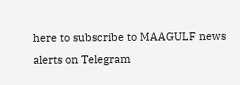here to subscribe to MAAGULF news alerts on Telegram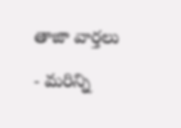తాజా వార్తలు

- మరిన్ని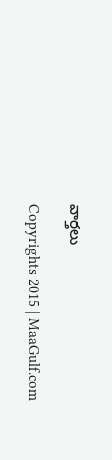వార్తలు

Copyrights 2015 | MaaGulf.com